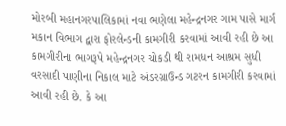મોરબી મહાનગરપાલિકામાં નવા ભણેલા મહેન્દ્રનગર ગામ પાસે માર્ગ મકાન વિભાગ દ્વારા ફોરલેન્ડની કામગીરી કરવામાં આવી રહી છે આ કામગીરીના ભાગરૂપે મહેન્દ્રનગર ચોકડી થી રામધન આશ્રમ સુધી વરસાદી પાણીના નિકાલ માટે અંડરગ્રાઉન્ડ ગટરન કામગીરી કરવામાં આવી રહી છે. કે આ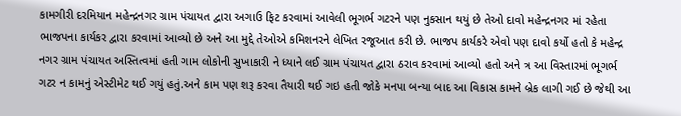કામગીરી દરમિયાન મહેન્દ્રનગર ગ્રામ પંચાયત દ્વારા અગાઉ ફિટ કરવામાં આવેલી ભૂગર્ભ ગટરને પણ નુકસાન થયું છે તેઓ દાવો મહેન્દ્રનગર માં રહેતા ભાજપના કાર્યકર દ્વારા કરવામાં આવ્યો છે અને આ મુદ્દે તેઓએ કમિશનરને લેખિત રજૂઆત કરી છે. ભાજપ કાર્યકરે એવો પણ દાવો કર્યો હતો કે મહેન્દ્ર નગર ગ્રામ પંચાયત અસ્તિત્વમાં હતી ગામ લોકોની સુખાકારી ને ધ્યાને લઈ ગ્રામ પંચાયત દ્વારા ઠરાવ કરવામાં આવ્યો હતો અને ત્ર આ વિસ્તારમાં ભૂગર્ભ ગટર ન કામનું એસ્ટીમેટ થઈ ગયું હતું.અને કામ પણ શરૂ કરવા તૈયારી થઈ ગઇ હતી જોકે મનપા બન્યા બાદ આ વિકાસ કામને બ્રેક લાગી ગઈ છે જેથી આ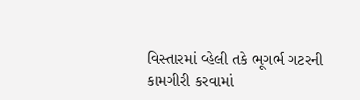વિસ્તારમાં વ્હેલી તકે ભૂગર્ભ ગટરની કામગીરી કરવામાં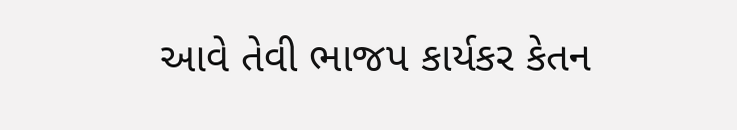આવે તેવી ભાજપ કાર્યકર કેતન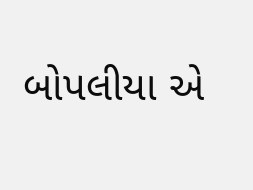બોપલીયા એ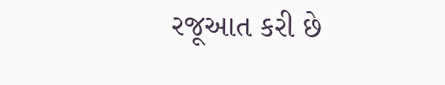રજૂઆત કરી છે